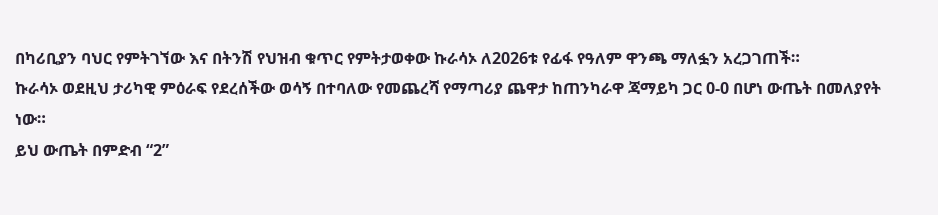በካሪቢያን ባህር የምትገኘው እና በትንሽ የህዝብ ቁጥር የምትታወቀው ኩራሳኦ ለ2026ቱ የፊፋ የዓለም ዋንጫ ማለፏን አረጋገጠች።
ኩራሳኦ ወደዚህ ታሪካዊ ምዕራፍ የደረሰችው ወሳኝ በተባለው የመጨረሻ የማጣሪያ ጨዋታ ከጠንካራዋ ጃማይካ ጋር 0-0 በሆነ ውጤት በመለያየት ነው።
ይህ ውጤት በምድብ “2”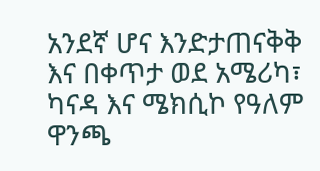አንደኛ ሆና እንድታጠናቅቅ እና በቀጥታ ወደ አሜሪካ፣ ካናዳ እና ሜክሲኮ የዓለም ዋንጫ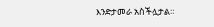እንድታመራ አስችሏታል።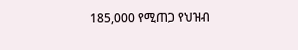185,000 የሚጠጋ የህዝብ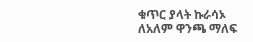ቁጥር ያላት ኩራሳኦ ለአለም ዋንጫ ማለፍ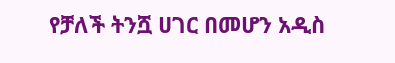የቻለች ትንሿ ሀገር በመሆን አዲስ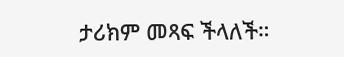ታሪክም መጻፍ ችላለች።